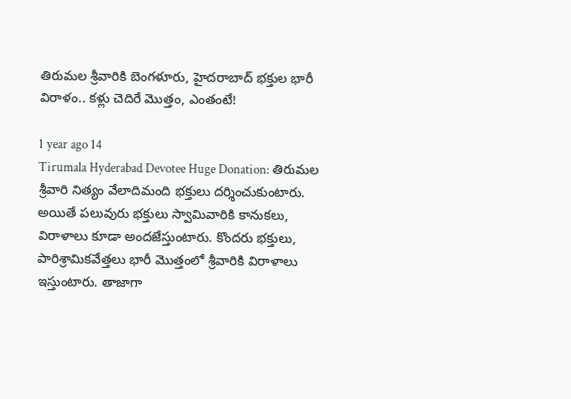తిరుమల శ్రీవారికి బెంగళూరు, హైదరాబాద్ భక్తుల భారీ విరాళం.. కళ్లు చెదిరే మొత్తం, ఎంతంటే!

1 year ago 14
Tirumala Hyderabad Devotee Huge Donation: తిరుమల శ్రీవారి నిత్యం వేలాదిమంది భక్తులు దర్శించుకుంటారు. అయితే పలువురు భక్తులు స్వామివారికి కానుకలు, విరాళాలు కూడా అందజేస్తుంటారు. కొందరు భక్తులు, పారిశ్రామికవేత్తలు భారీ మొత్తంలో శ్రీవారికి విరాళాలు ఇస్తుంటారు. తాజాగా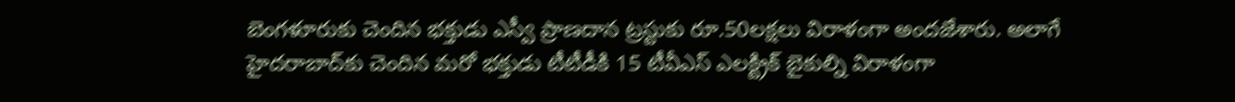బెంగళూరుకు చెందిన భక్తుడు ఎస్వీ ప్రాణదాన ట్రస్టుకు రూ.50లక్షలు విరాళంగా అందజేశారు. అలాగే హైదరాబాద్‌కు చెందిన మరో భక్తుడు టీటీడీకి 15 టీవీఎస్ ఎలక్ట్రిక్ బైకుల్ని విరాళంగా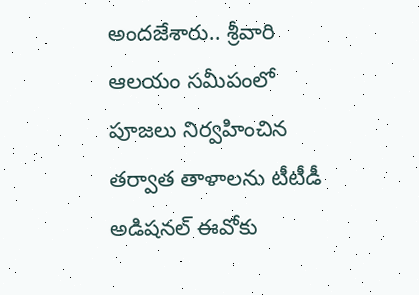అందజేశారు.. శ్రీవారి ఆలయం సమీపంలో పూజలు నిర్వహించిన తర్వాత తాళాలను టీటీడీ అడిషనల్ ఈవోకు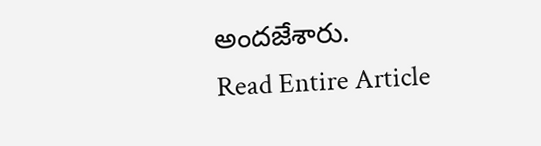అందజేశారు.
Read Entire Article